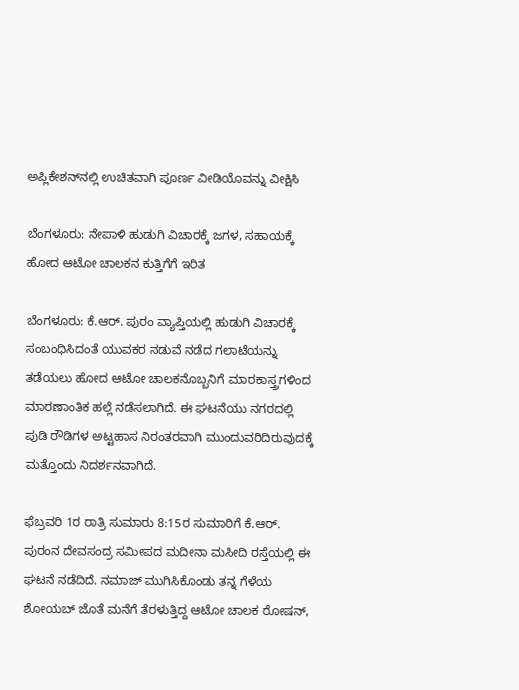ಅಪ್ಲಿಕೇಶನ್‌ನಲ್ಲಿ ಉಚಿತವಾಗಿ ಪೂರ್ಣ ವೀಡಿಯೊವನ್ನು ವೀಕ್ಷಿಸಿ

ಬೆಂಗಳೂರು: ನೇಪಾಳಿ ಹುಡುಗಿ ವಿಚಾರಕ್ಕೆ ಜಗಳ, ಸಹಾಯಕ್ಕೆ ಹೋದ ಆಟೋ ಚಾಲಕನ ಕುತ್ತಿಗೆಗೆ ಇರಿತ

ಬೆಂಗಳೂರು: ಕೆ.ಆರ್. ಪುರಂ ವ್ಯಾಪ್ತಿಯಲ್ಲಿ ಹುಡುಗಿ ವಿಚಾರಕ್ಕೆ ಸಂಬಂಧಿಸಿದಂತೆ ಯುವಕರ ನಡುವೆ ನಡೆದ ಗಲಾಟೆಯನ್ನು ತಡೆಯಲು ಹೋದ ಆಟೋ ಚಾಲಕನೊಬ್ಬನಿಗೆ ಮಾರಕಾಸ್ತ್ರಗಳಿಂದ ಮಾರಣಾಂತಿಕ ಹಲ್ಲೆ ನಡೆಸಲಾಗಿದೆ. ಈ ಘಟನೆಯು ನಗರದಲ್ಲಿ ಪುಡಿ ರೌಡಿಗಳ ಅಟ್ಟಹಾಸ ನಿರಂತರವಾಗಿ ಮುಂದುವರಿದಿರುವುದಕ್ಕೆ ಮತ್ತೊಂದು ನಿದರ್ಶನವಾಗಿದೆ.

ಫೆಬ್ರವರಿ 1ರ ರಾತ್ರಿ ಸುಮಾರು 8:15ರ ಸುಮಾರಿಗೆ ಕೆ.ಆರ್. ಪುರಂನ ದೇವಸಂದ್ರ ಸಮೀಪದ ಮದೀನಾ ಮಸೀದಿ ರಸ್ತೆಯಲ್ಲಿ ಈ ಘಟನೆ ನಡೆದಿದೆ. ನಮಾಜ್ ಮುಗಿಸಿಕೊಂಡು ತನ್ನ ಗೆಳೆಯ ಶೋಯಬ್ ಜೊತೆ ಮನೆಗೆ ತೆರಳುತ್ತಿದ್ದ ಆಟೋ ಚಾಲಕ ರೋಷನ್,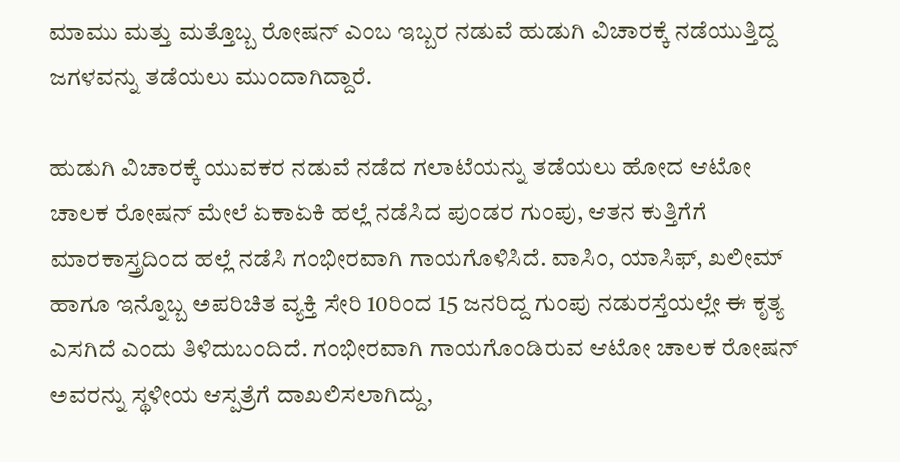ಮಾಮು ಮತ್ತು ಮತ್ತೊಬ್ಬ ರೋಷನ್ ಎಂಬ ಇಬ್ಬರ ನಡುವೆ ಹುಡುಗಿ ವಿಚಾರಕ್ಕೆ ನಡೆಯುತ್ತಿದ್ದ ಜಗಳವನ್ನು ತಡೆಯಲು ಮುಂದಾಗಿದ್ದಾರೆ.

ಹುಡುಗಿ ವಿಚಾರಕ್ಕೆ ಯುವಕರ ನಡುವೆ ನಡೆದ ಗಲಾಟೆಯನ್ನು ತಡೆಯಲು ಹೋದ ಆಟೋ ಚಾಲಕ ರೋಷನ್ ಮೇಲೆ ಏಕಾಏಕಿ ಹಲ್ಲೆ ನಡೆಸಿದ ಪುಂಡರ ಗುಂಪು, ಆತನ ಕುತ್ತಿಗೆಗೆ ಮಾರಕಾಸ್ತ್ರದಿಂದ ಹಲ್ಲೆ ನಡೆಸಿ ಗಂಭೀರವಾಗಿ ಗಾಯಗೊಳಿಸಿದೆ. ವಾಸಿಂ, ಯಾಸಿಫ್, ಖಲೀಮ್ ಹಾಗೂ ಇನ್ನೊಬ್ಬ ಅಪರಿಚಿತ ವ್ಯಕ್ತಿ ಸೇರಿ 10ರಿಂದ 15 ಜನರಿದ್ದ ಗುಂಪು ನಡುರಸ್ತೆಯಲ್ಲೇ ಈ ಕೃತ್ಯ ಎಸಗಿದೆ ಎಂದು ತಿಳಿದುಬಂದಿದೆ. ಗಂಭೀರವಾಗಿ ಗಾಯಗೊಂಡಿರುವ ಆಟೋ ಚಾಲಕ ರೋಷನ್ ಅವರನ್ನು ಸ್ಥಳೀಯ ಆಸ್ಪತ್ರೆಗೆ ದಾಖಲಿಸಲಾಗಿದ್ದು,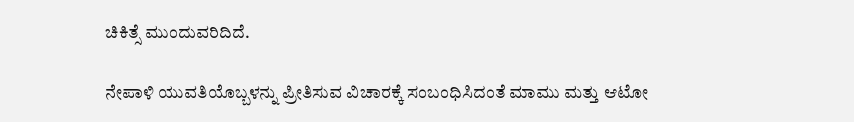ಚಿಕಿತ್ಸೆ ಮುಂದುವರಿದಿದೆ.

ನೇಪಾಳಿ ಯುವತಿಯೊಬ್ಬಳನ್ನು ಪ್ರೀತಿಸುವ ವಿಚಾರಕ್ಕೆ ಸಂಬಂಧಿಸಿದಂತೆ ಮಾಮು ಮತ್ತು ಆಟೋ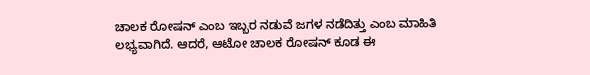ಚಾಲಕ ರೋಷನ್ ಎಂಬ ಇಬ್ಬರ ನಡುವೆ ಜಗಳ ನಡೆದಿತ್ತು ಎಂಬ ಮಾಹಿತಿ ಲಭ್ಯವಾಗಿದೆ. ಆದರೆ, ಆಟೋ ಚಾಲಕ ರೋಷನ್ ಕೂಡ ಈ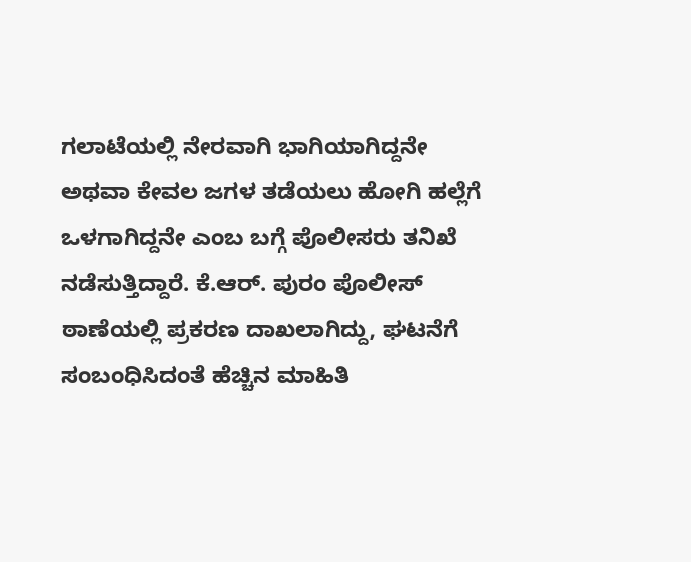ಗಲಾಟೆಯಲ್ಲಿ ನೇರವಾಗಿ ಭಾಗಿಯಾಗಿದ್ದನೇ ಅಥವಾ ಕೇವಲ ಜಗಳ ತಡೆಯಲು ಹೋಗಿ ಹಲ್ಲೆಗೆ ಒಳಗಾಗಿದ್ದನೇ ಎಂಬ ಬಗ್ಗೆ ಪೊಲೀಸರು ತನಿಖೆ ನಡೆಸುತ್ತಿದ್ದಾರೆ. ಕೆ.ಆರ್. ಪುರಂ ಪೊಲೀಸ್ ಠಾಣೆಯಲ್ಲಿ ಪ್ರಕರಣ ದಾಖಲಾಗಿದ್ದು, ಘಟನೆಗೆ ಸಂಬಂಧಿಸಿದಂತೆ ಹೆಚ್ಚಿನ ಮಾಹಿತಿ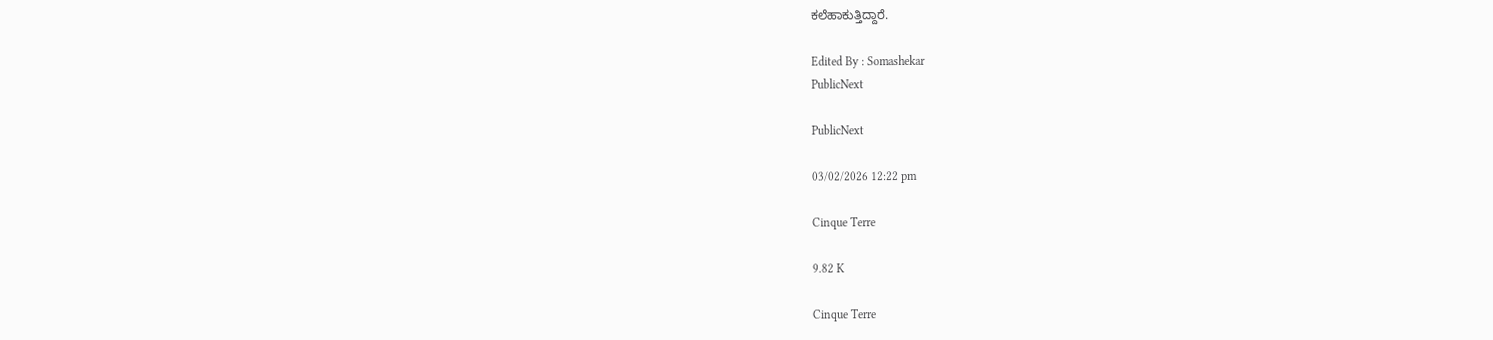ಕಲೆಹಾಕುತ್ತಿದ್ದಾರೆ.

Edited By : Somashekar
PublicNext

PublicNext

03/02/2026 12:22 pm

Cinque Terre

9.82 K

Cinque Terre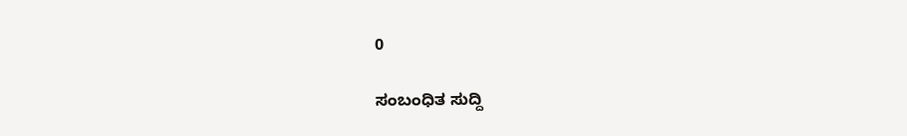0

ಸಂಬಂಧಿತ ಸುದ್ದಿ